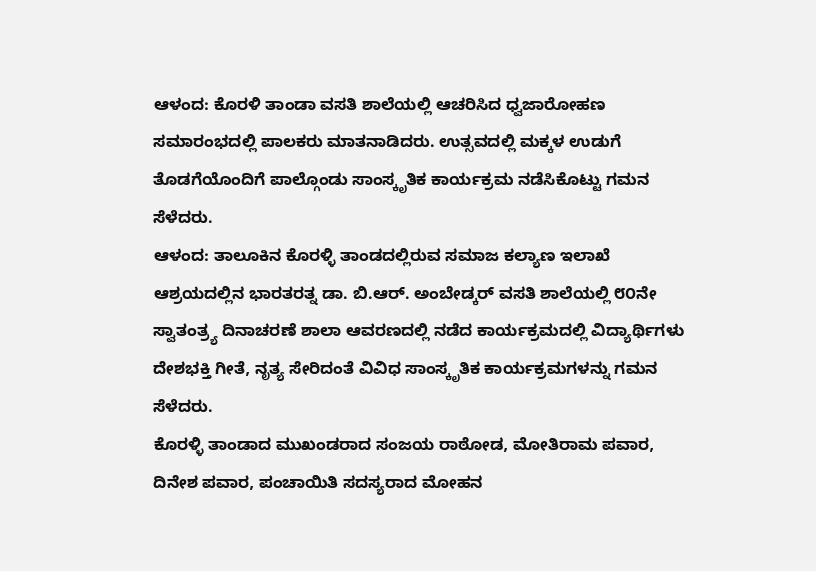ಆಳಂದ: ಕೊರಳಿ ತಾಂಡಾ ವಸತಿ ಶಾಲೆಯಲ್ಲಿ ಆಚರಿಸಿದ ಧ್ವಜಾರೋಹಣ ಸಮಾರಂಭದಲ್ಲಿ ಪಾಲಕರು ಮಾತನಾಡಿದರು. ಉತ್ಸವದಲ್ಲಿ ಮಕ್ಕಳ ಉಡುಗೆ ತೊಡಗೆಯೊಂದಿಗೆ ಪಾಲ್ಗೊಂಡು ಸಾಂಸ್ಕೃತಿಕ ಕಾರ್ಯಕ್ರಮ ನಡೆಸಿಕೊಟ್ಟು ಗಮನ ಸೆಳೆದರು.
ಆಳಂದ: ತಾಲೂಕಿನ ಕೊರಳ್ಳಿ ತಾಂಡದಲ್ಲಿರುವ ಸಮಾಜ ಕಲ್ಯಾಣ ಇಲಾಖೆ ಆಶ್ರಯದಲ್ಲಿನ ಭಾರತರತ್ನ ಡಾ. ಬಿ.ಆರ್. ಅಂಬೇಡ್ಕರ್ ವಸತಿ ಶಾಲೆಯಲ್ಲಿ ೮೦ನೇ ಸ್ವಾತಂತ್ರ್ಯ ದಿನಾಚರಣೆ ಶಾಲಾ ಆವರಣದಲ್ಲಿ ನಡೆದ ಕಾರ್ಯಕ್ರಮದಲ್ಲಿ ವಿದ್ಯಾರ್ಥಿಗಳು ದೇಶಭಕ್ತಿ ಗೀತೆ, ನೃತ್ಯ ಸೇರಿದಂತೆ ವಿವಿಧ ಸಾಂಸ್ಕೃತಿಕ ಕಾರ್ಯಕ್ರಮಗಳನ್ನು ಗಮನ ಸೆಳೆದರು.
ಕೊರಳ್ಳಿ ತಾಂಡಾದ ಮುಖಂಡರಾದ ಸಂಜಯ ರಾಠೋಡ, ಮೋತಿರಾಮ ಪವಾರ, ದಿನೇಶ ಪವಾರ, ಪಂಚಾಯಿತಿ ಸದಸ್ಯರಾದ ಮೋಹನ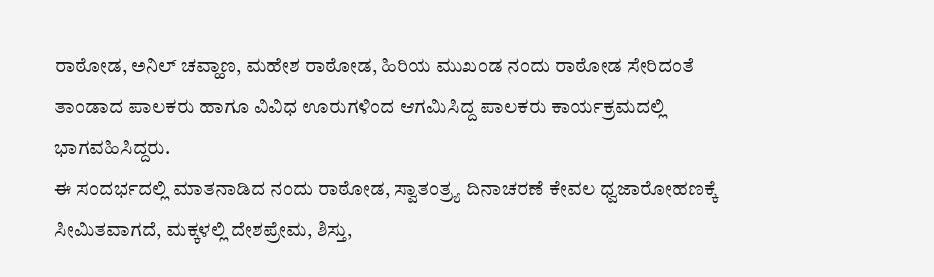ರಾಠೋಡ, ಅನಿಲ್ ಚವ್ಹಾಣ, ಮಹೇಶ ರಾಠೋಡ, ಹಿರಿಯ ಮುಖಂಡ ನಂದು ರಾಠೋಡ ಸೇರಿದಂತೆ ತಾಂಡಾದ ಪಾಲಕರು ಹಾಗೂ ವಿವಿಧ ಊರುಗಳಿಂದ ಆಗಮಿಸಿದ್ದ ಪಾಲಕರು ಕಾರ್ಯಕ್ರಮದಲ್ಲಿ ಭಾಗವಹಿಸಿದ್ದರು.
ಈ ಸಂದರ್ಭದಲ್ಲಿ ಮಾತನಾಡಿದ ನಂದು ರಾಠೋಡ, ಸ್ವಾತಂತ್ರ್ಯ ದಿನಾಚರಣೆ ಕೇವಲ ಧ್ವಜಾರೋಹಣಕ್ಕೆ ಸೀಮಿತವಾಗದೆ, ಮಕ್ಕಳಲ್ಲಿ ದೇಶಪ್ರೇಮ, ಶಿಸ್ತು,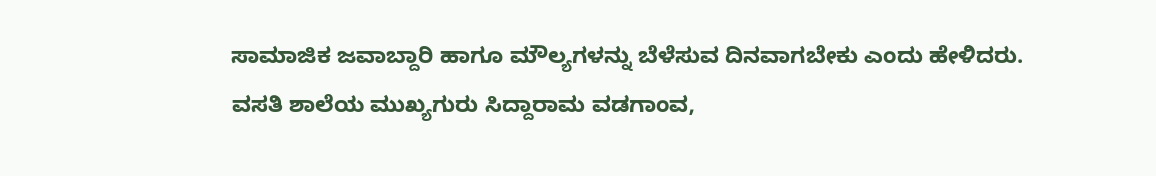ಸಾಮಾಜಿಕ ಜವಾಬ್ದಾರಿ ಹಾಗೂ ಮೌಲ್ಯಗಳನ್ನು ಬೆಳೆಸುವ ದಿನವಾಗಬೇಕು ಎಂದು ಹೇಳಿದರು.
ವಸತಿ ಶಾಲೆಯ ಮುಖ್ಯಗುರು ಸಿದ್ದಾರಾಮ ವಡಗಾಂವ,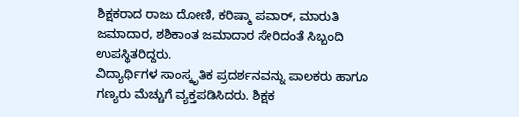ಶಿಕ್ಷಕರಾದ ರಾಜು ದೋಣಿ, ಕರಿಷ್ಮಾ ಪವಾರ್, ಮಾರುತಿ ಜಮಾದಾರ, ಶಶಿಕಾಂತ ಜಮಾದಾರ ಸೇರಿದಂತೆ ಸಿಬ್ಬಂದಿ ಉಪಸ್ಥಿತರಿದ್ದರು.
ವಿದ್ಯಾರ್ಥಿಗಳ ಸಾಂಸ್ಕೃತಿಕ ಪ್ರದರ್ಶನವನ್ನು ಪಾಲಕರು ಹಾಗೂ ಗಣ್ಯರು ಮೆಚ್ಚುಗೆ ವ್ಯಕ್ತಪಡಿಸಿದರು. ಶಿಕ್ಷಕ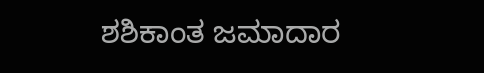ಶಶಿಕಾಂತ ಜಮಾದಾರ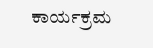ಕಾರ್ಯಕ್ರಮ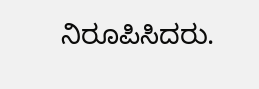ನಿರೂಪಿಸಿದರು.